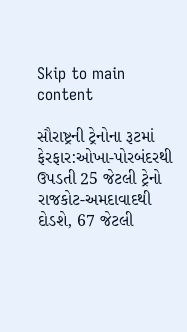Skip to main content

સૌરાષ્ટ્રની ટ્રેનોના રૂટમાં ફેરફાર:ઓખા-પોરબંદરથી ઉપડતી 25 જેટલી ટ્રેનો રાજકોટ-અમદાવાદથી દોડશે, 67 જેટલી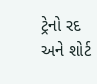ટ્રેનો રદ અને શોર્ટ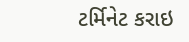ટર્મિનેટ કરાઇ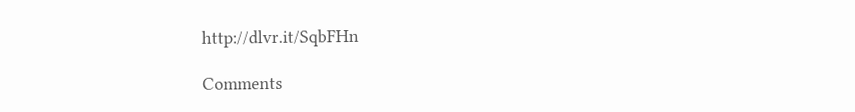http://dlvr.it/SqbFHn

Comments